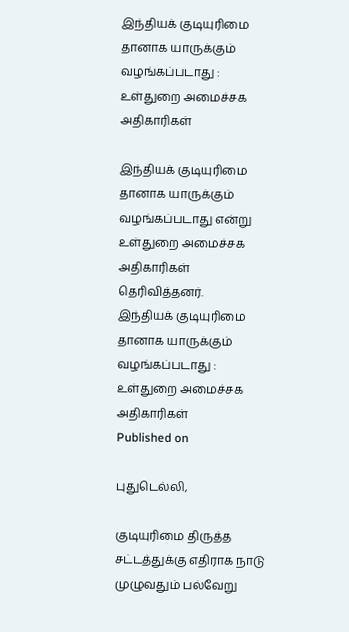இந்தியக் குடியுரிமை தானாக யாருக்கும் வழங்கப்படாது : உள்துறை அமைச்சக அதிகாரிகள்

இந்தியக் குடியுரிமை தானாக யாருக்கும் வழங்கப்படாது என்று உள்துறை அமைச்சக அதிகாரிகள் தெரிவித்தனர்.
இந்தியக் குடியுரிமை தானாக யாருக்கும் வழங்கப்படாது : உள்துறை அமைச்சக அதிகாரிகள்
Published on

புதுடெல்லி,

குடியுரிமை திருத்த சட்டத்துக்கு எதிராக நாடு முழுவதும் பல்வேறு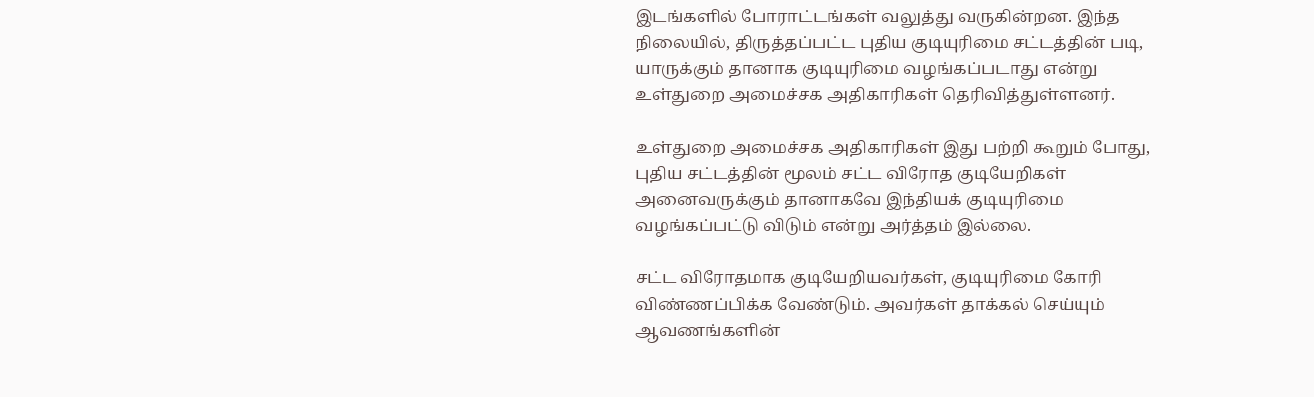இடங்களில் போராட்டங்கள் வலுத்து வருகின்றன. இந்த நிலையில், திருத்தப்பட்ட புதிய குடியுரிமை சட்டத்தின் படி, யாருக்கும் தானாக குடியுரிமை வழங்கப்படாது என்று உள்துறை அமைச்சக அதிகாரிகள் தெரிவித்துள்ளனர்.

உள்துறை அமைச்சக அதிகாரிகள் இது பற்றி கூறும் போது, புதிய சட்டத்தின் மூலம் சட்ட விரோத குடியேறிகள் அனைவருக்கும் தானாகவே இந்தியக் குடியுரிமை வழங்கப்பட்டு விடும் என்று அர்த்தம் இல்லை.

சட்ட விரோதமாக குடியேறியவர்கள், குடியுரிமை கோரி விண்ணப்பிக்க வேண்டும். அவர்கள் தாக்கல் செய்யும் ஆவணங்களின்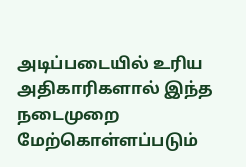அடிப்படையில் உரிய அதிகாரிகளால் இந்த நடைமுறை மேற்கொள்ளப்படும்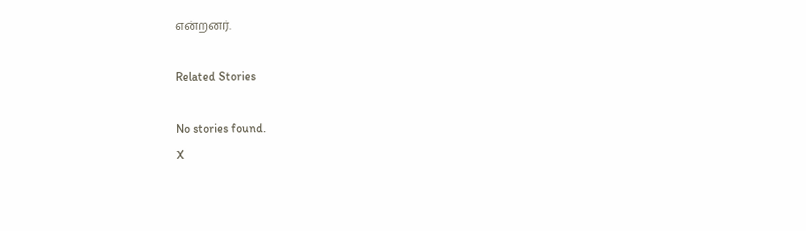என்றனர்.

Related Stories

No stories found.
X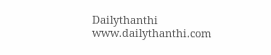Dailythanthi
www.dailythanthi.com